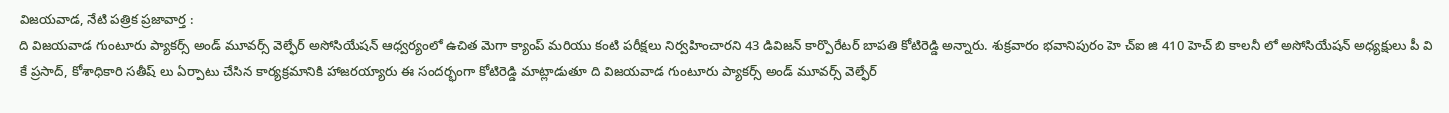విజయవాడ, నేటి పత్రిక ప్రజావార్త :
ది విజయవాడ గుంటూరు ప్యాకర్స్ అండ్ మూవర్స్ వెల్ఫేర్ అసోసియేషన్ ఆధ్వర్యంలో ఉచిత మెగా క్యాంప్ మరియు కంటి పరీక్షలు నిర్వహించారని 43 డివిజన్ కార్పొరేటర్ బాపతి కోటిరెడ్డి అన్నారు. శుక్రవారం భవానిపురం హె చ్ఐ జి 410 హెచ్ బి కాలనీ లో అసోసియేషన్ అధ్యక్షులు పీ వి కే ప్రసాద్, కోశాధికారి సతీష్ లు ఏర్పాటు చేసిన కార్యక్రమానికి హాజరయ్యారు ఈ సందర్భంగా కోటిరెడ్డి మాట్లాడుతూ ది విజయవాడ గుంటూరు ప్యాకర్స్ అండ్ మూవర్స్ వెల్ఫేర్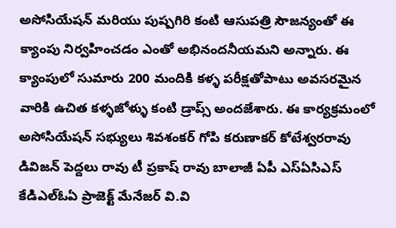అసోసియేషన్ మరియు పుష్పగిరి కంటి ఆసుపత్రి సౌజన్యంతో ఈ క్యాంపు నిర్వహించడం ఎంతో అభినందనీయమని అన్నారు. ఈ క్యాంపులో సుమారు 200 మందికి కళ్ళ పరీక్షతోపాటు అవసరమైన వారికి ఉచిత కళ్ళజోళ్ళు కంటి డ్రాప్స్ అందజేశారు. ఈ కార్యక్రమంలో అసోసియేషన్ సభ్యులు శివశంకర్ గోపి కరుణాకర్ కోటేశ్వరరావు డివిజన్ పెద్దలు రావు టీ ప్రకాష్ రావు బాలాజీ ఏపీ ఎస్ఏసిఎస్ కేడిఎల్ఓఏ ప్రాజెక్ట్ మేనేజర్ వి.వి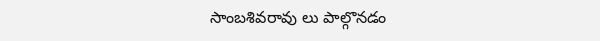సాంబశివరావు లు పాల్గొనడం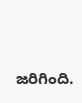జరిగింది.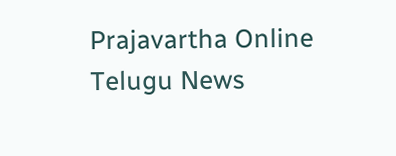Prajavartha Online Telugu News